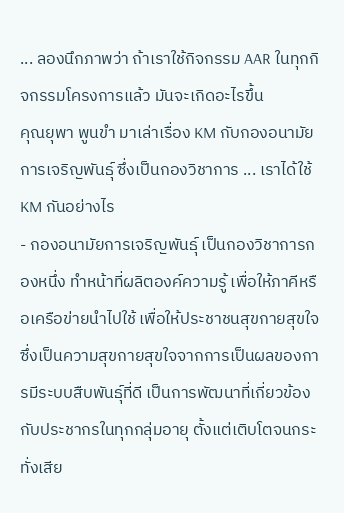... ลองนึกภาพว่า ถ้าเราใช้กิจกรรม AAR ในทุกกิจกรรมโครงการแล้ว มันจะเกิดอะไรขึ้น
คุณยุพา พูนขำ มาเล่าเรื่อง KM กับกองอนามัยการเจริญพันธุ์ ซึ่งเป็นกองวิชาการ ... เราได้ใช้ KM กันอย่างไร
- กองอนามัยการเจริญพันธุ์ เป็นกองวิชาการกองหนึ่ง ทำหน้าที่ผลิตองค์ความรู้ เพื่อให้ภาคีหรือเครือข่ายนำไปใช้ เพื่อให้ประชาชนสุขกายสุขใจ ซึ่งเป็นความสุขกายสุขใจจากการเป็นผลของการมีระบบสืบพันธุ์ที่ดี เป็นการพัฒนาที่เกี่ยวข้องกับประชากรในทุกกลุ่มอายุ ตั้งแต่เติบโตจนกระทั่งเสีย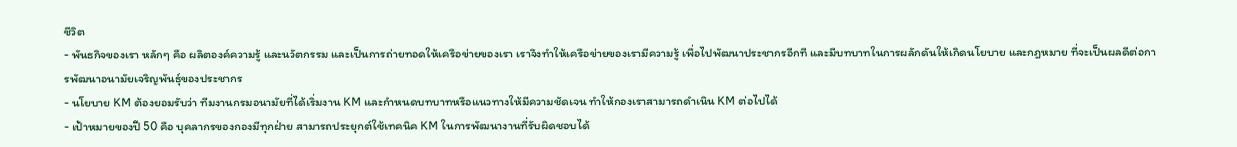ชีวิต
- พันธกิจของเรา หลักๆ คือ ผลิตองค์ความรู้ และนวัตกรรม และเป็นการถ่ายทอดให้เครือข่ายของเรา เราจึงทำให้เครือข่ายของเรามีความรู้ เพื่อไปพัฒนาประชากรอีกที และมีบทบาทในการผลักดันให้เกิดนโยบาย และกฎหมาย ที่จะเป็นผลดีต่อการพัฒนาอนามัยเจริญพันธุ์ของประชากร
- นโยบาย KM ต้องยอมรับว่า ทีมงานกรมอนามัยที่ได้เริ่มงาน KM และกำหนดบทบาทหรือแนวทางให้มีความชัดเจน ทำให้กองเราสามารถดำเนิน KM ต่อไปได้
- เป้าหมายของปี 50 คือ บุคลากรของกองมีทุกฝ่าย สามารถประยุกต์ใช้เทคนิค KM ในการพัฒนางานที่รับผิดชอบได้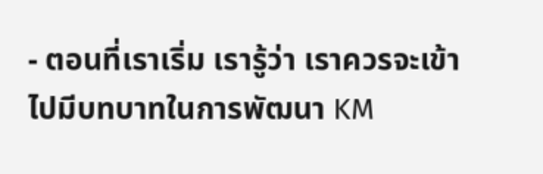- ตอนที่เราเริ่ม เรารู้ว่า เราควรจะเข้าไปมีบทบาทในการพัฒนา KM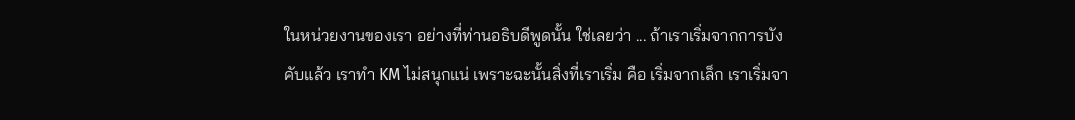ในหน่วยงานของเรา อย่างที่ท่านอธิบดีพูดนั้น ใช่เลยว่า ... ถ้าเราเริ่มจากการบังคับแล้ว เราทำ KM ไม่สนุกแน่ เพราะฉะนั้นสิ่งที่เราเริ่ม คือ เริ่มจากเล็ก เราเริ่มจา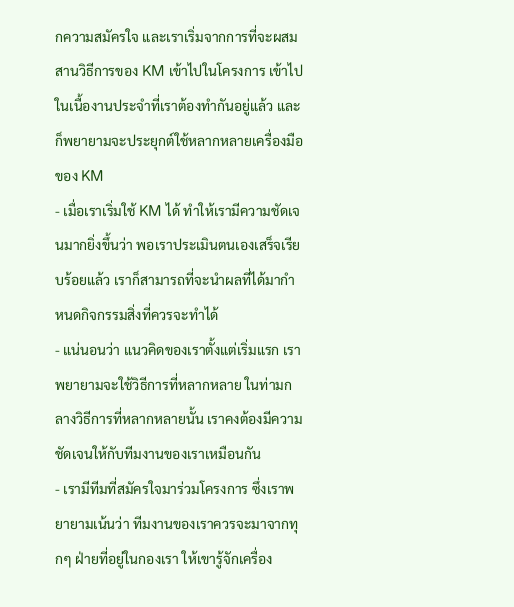กความสมัครใจ และเราเริ่มจากการที่จะผสมสานวิธีการของ KM เข้าไปในโครงการ เข้าไปในเนื้องานประจำที่เราต้องทำกันอยู่แล้ว และก็พยายามจะประยุกต์ใช้หลากหลายเครื่องมือของ KM
- เมื่อเราเริ่มใช้ KM ได้ ทำให้เรามีความชัดเจนมากยิ่งขึ้นว่า พอเราประเมินตนเองเสร็จเรียบร้อยแล้ว เราก็สามารถที่จะนำผลที่ได้มากำหนดกิจกรรมสิ่งที่ควรจะทำได้
- แน่นอนว่า แนวคิดของเราตั้งแต่เริ่มแรก เราพยายามจะใช้วิธีการที่หลากหลาย ในท่ามกลางวิธีการที่หลากหลายนั้น เราคงต้องมีความชัดเจนให้กับทีมงานของเราเหมือนกัน
- เรามีทีมที่สมัครใจมาร่วมโครงการ ซึ่งเราพยายามเน้นว่า ทีมงานของเราควรจะมาจากทุกๆ ฝ่ายที่อยู่ในกองเรา ให้เขารู้จักเครื่อง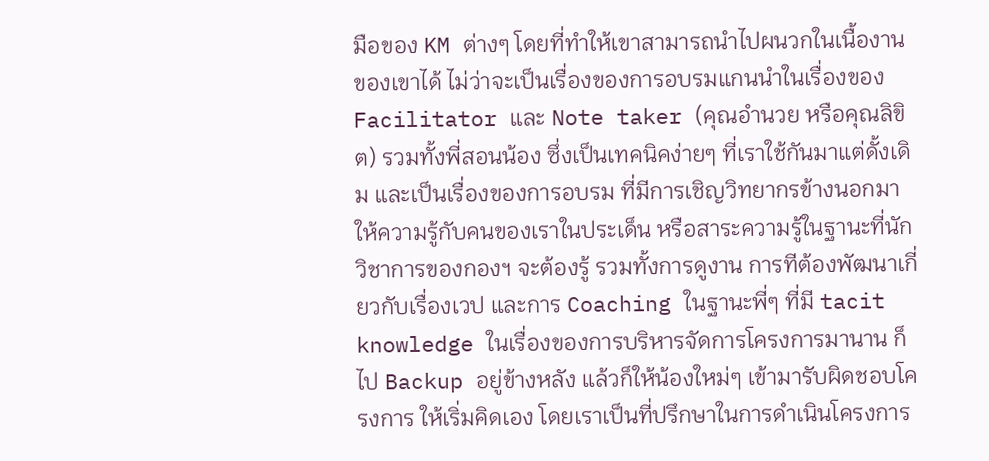มือของ KM ต่างๆ โดยที่ทำให้เขาสามารถนำไปผนวกในเนื้องานของเขาได้ ไม่ว่าจะเป็นเรื่องของการอบรมแกนนำในเรื่องของ Facilitator และ Note taker (คุณอำนวย หรือคุณลิขิต) รวมทั้งพี่สอนน้อง ซึ่งเป็นเทคนิคง่ายๆ ที่เราใช้กันมาแต่ดั้งเดิม และเป็นเรื่องของการอบรม ที่มีการเชิญวิทยากรข้างนอกมาให้ความรู้กับคนของเราในประเด็น หรือสาระความรู้ในฐานะที่นักวิชาการของกองฯ จะต้องรู้ รวมทั้งการดูงาน การทีต้องพัฒนาเกี่ยวกับเรื่องเวป และการ Coaching ในฐานะพี่ๆ ที่มี tacit knowledge ในเรื่องของการบริหารจัดการโครงการมานาน ก็ไป Backup อยู่ข้างหลัง แล้วก็ให้น้องใหม่ๆ เข้ามารับผิดชอบโครงการ ให้เริ่มคิดเอง โดยเราเป็นที่ปรึกษาในการดำเนินโครงการ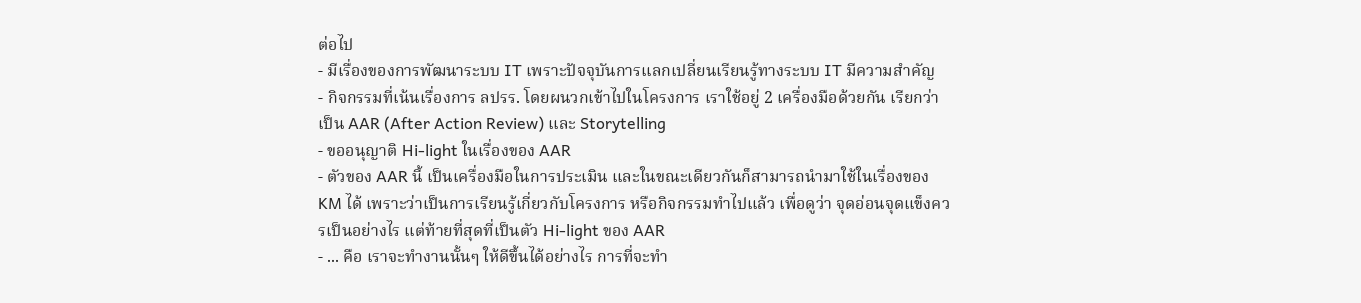ต่อไป
- มีเรื่องของการพัฒนาระบบ IT เพราะปัจจุบันการแลกเปลี่ยนเรียนรู้ทางระบบ IT มีความสำคัญ
- กิจกรรมที่เน้นเรื่องการ ลปรร. โดยผนวกเข้าไปในโครงการ เราใช้อยู่ 2 เครื่องมือด้วยกัน เรียกว่า เป็น AAR (After Action Review) และ Storytelling
- ขออนุญาติ Hi-light ในเรื่องของ AAR
- ตัวของ AAR นี้ เป็นเครื่องมือในการประเมิน และในขณะเดียวกันก็สามารถนำมาใช้ในเรื่องของ KM ได้ เพราะว่าเป็นการเรียนรู้เกี่ยวกับโครงการ หรือกิจกรรมทำไปแล้ว เพื่อดูว่า จุดอ่อนจุดแข็งควรเป็นอย่างไร แต่ท้ายที่สุดที่เป็นตัว Hi-light ของ AAR
- ... คือ เราจะทำงานนั้นๆ ให้ดีขึ้นได้อย่างไร การที่จะทำ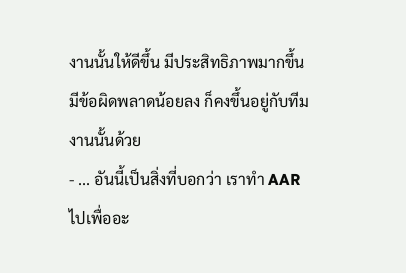งานนั้นให้ดีขึ้น มีประสิทธิภาพมากขึ้น มีข้อผิดพลาดน้อยลง ก็คงขึ้นอยู่กับทีมงานนั้นด้วย
- ... อันนี้เป็นสิ่งที่บอกว่า เราทำ AAR ไปเพื่ออะ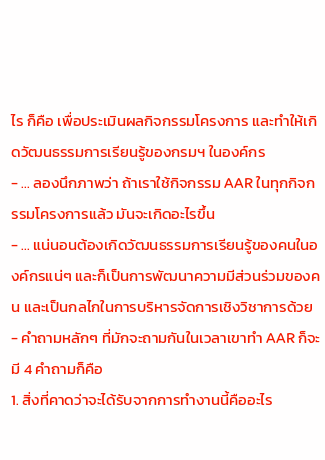ไร ก็คือ เพื่อประเมินผลกิจกรรมโครงการ และทำให้เกิดวัฒนธรรมการเรียนรู้ของกรมฯ ในองค์กร
- ... ลองนึกภาพว่า ถ้าเราใช้กิจกรรม AAR ในทุกกิจกรรมโครงการแล้ว มันจะเกิดอะไรขึ้น
- ... แน่นอนต้องเกิดวัฒนธรรมการเรียนรู้ของคนในองค์กรแน่ๆ และก็เป็นการพัฒนาความมีส่วนร่วมของคน และเป็นกลไกในการบริหารจัดการเชิงวิชาการด้วย
- คำถามหลักๆ ที่มักจะถามกันในเวลาเขาทำ AAR ก็จะมี 4 คำถามก็คือ
1. สิ่งที่คาดว่าจะได้รับจากการทำงานนี้คืออะไร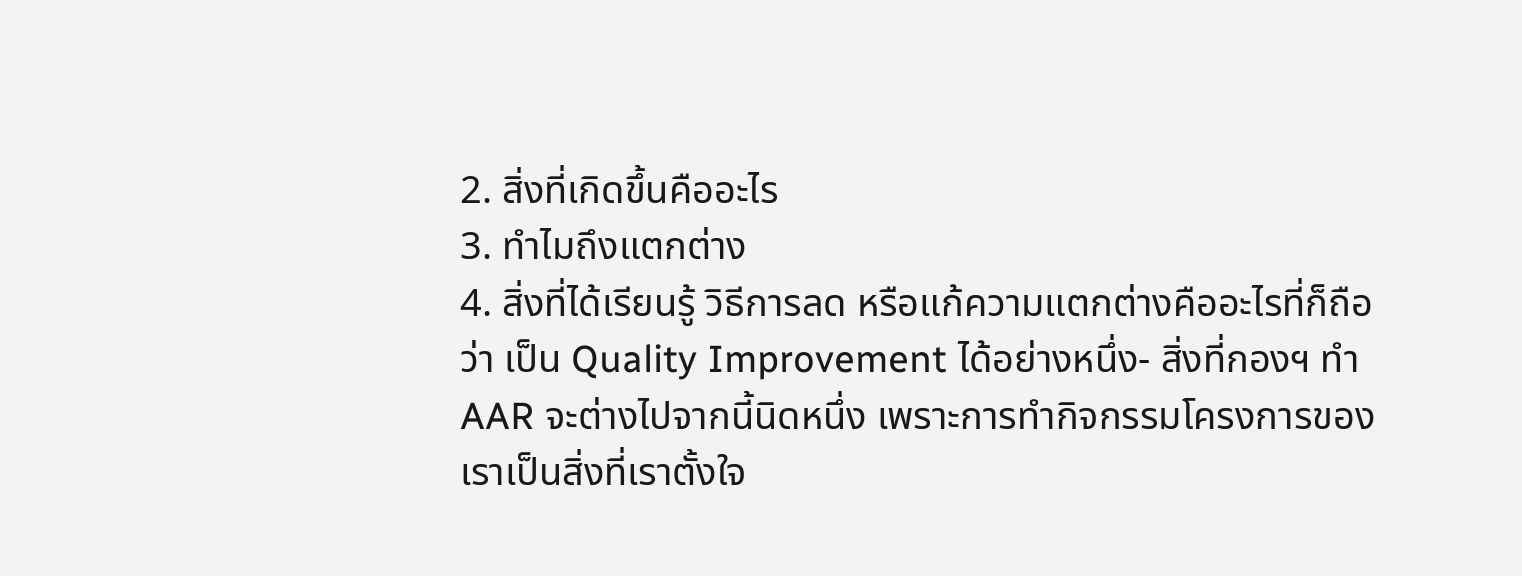2. สิ่งที่เกิดขึ้นคืออะไร
3. ทำไมถึงแตกต่าง
4. สิ่งที่ได้เรียนรู้ วิธีการลด หรือแก้ความแตกต่างคืออะไรที่ก็ถือว่า เป็น Quality Improvement ได้อย่างหนึ่ง- สิ่งที่กองฯ ทำ AAR จะต่างไปจากนี้นิดหนึ่ง เพราะการทำกิจกรรมโครงการของเราเป็นสิ่งที่เราตั้งใจ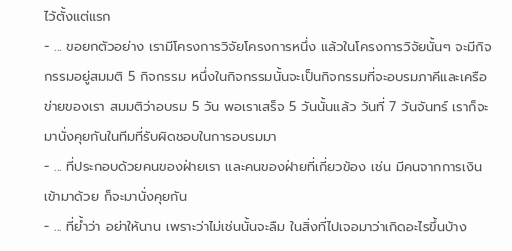ไว้ตั้งแต่แรก
- ... ขอยกตัวอย่าง เรามีโครงการวิจัยโครงการหนึ่ง แล้วในโครงการวิจัยนั้นๆ จะมีกิจกรรมอยู่สมมติ 5 กิจกรรม หนึ่งในกิจกรรมนั้นจะเป็นกิจกรรมที่จะอบรมภาคีและเครือข่ายของเรา สมมติว่าอบรม 5 วัน พอเราเสร็จ 5 วันนั้นแล้ว วันที่ 7 วันจันทร์ เราก็จะมานั่งคุยกันในทีมที่รับผิดชอบในการอบรมมา
- ... ที่ประกอบด้วยคนของฝ่ายเรา และคนของฝ่ายที่เกี่ยวข้อง เช่น มีคนจากการเงินเข้ามาด้วย ก็จะมานั่งคุยกัน
- ... ที่ย้ำว่า อย่าให้นาน เพราะว่าไม่เช่นนั้นจะลืม ในสิ่งที่ไปเจอมาว่าเกิดอะไรขึ้นบ้าง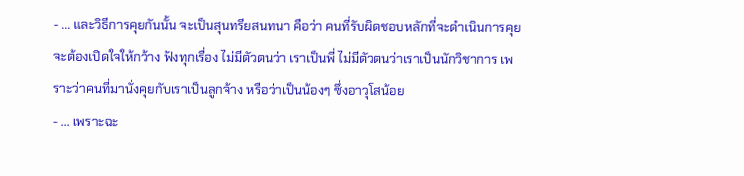- ... และวิธีการคุยกันนั้น จะเป็นสุนทรียสนทนา คือว่า คนที่รับผิดชอบหลักที่จะดำเนินการคุย จะต้องเปิดใจให้กว้าง ฟังทุกเรื่อง ไม่มีตัวตนว่า เราเป็นพี่ ไม่มีตัวตนว่าเราเป็นนักวิชาการ เพราะว่าคนที่มานั่งคุยกับเราเป็นลูกจ้าง หรือว่าเป็นน้องๆ ซึ่งอาวุโสน้อย
- ... เพราะฉะ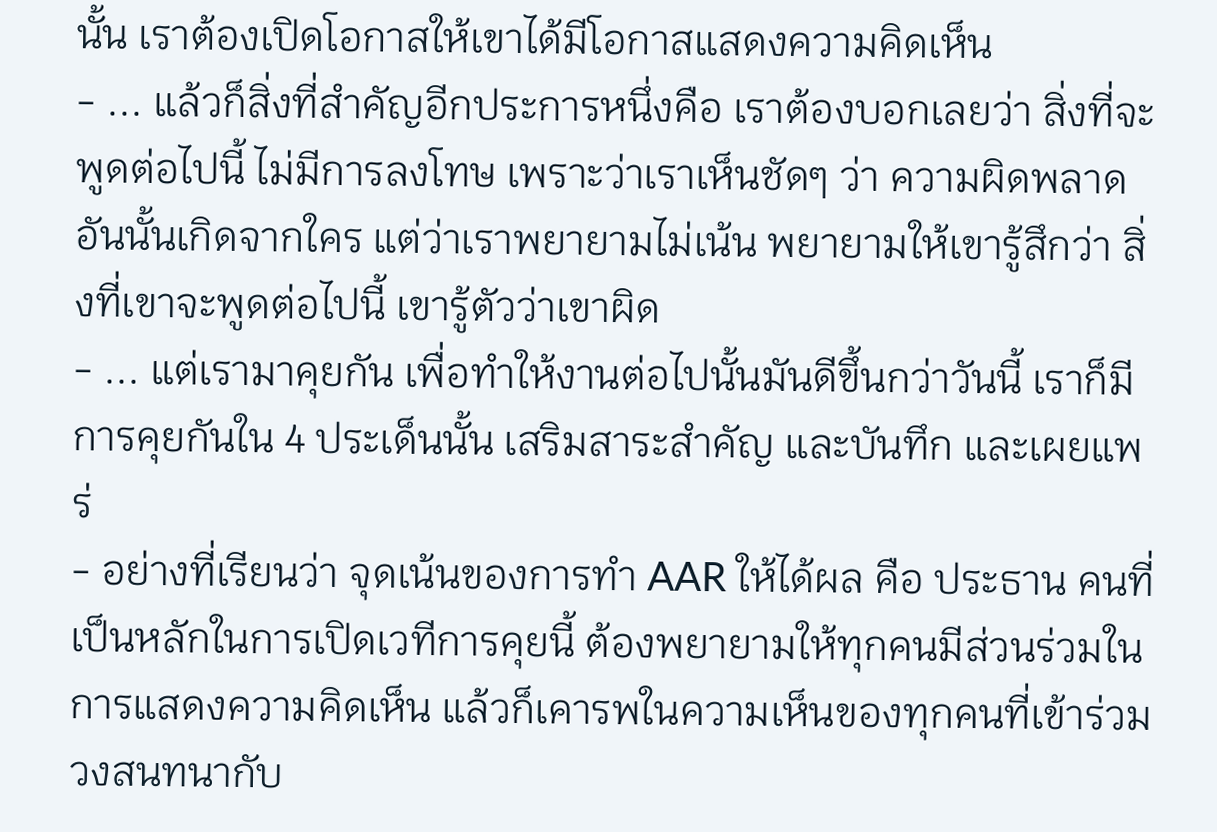นั้น เราต้องเปิดโอกาสให้เขาได้มีโอกาสแสดงความคิดเห็น
- ... แล้วก็สิ่งที่สำคัญอีกประการหนึ่งคือ เราต้องบอกเลยว่า สิ่งที่จะพูดต่อไปนี้ ไม่มีการลงโทษ เพราะว่าเราเห็นชัดๆ ว่า ความผิดพลาดอันนั้นเกิดจากใคร แต่ว่าเราพยายามไม่เน้น พยายามให้เขารู้สึกว่า สิ่งที่เขาจะพูดต่อไปนี้ เขารู้ตัวว่าเขาผิด
- ... แต่เรามาคุยกัน เพื่อทำให้งานต่อไปนั้นมันดีขึ้นกว่าวันนี้ เราก็มีการคุยกันใน 4 ประเด็นนั้น เสริมสาระสำคัญ และบันทึก และเผยแพร่
- อย่างที่เรียนว่า จุดเน้นของการทำ AAR ให้ได้ผล คือ ประธาน คนที่เป็นหลักในการเปิดเวทีการคุยนี้ ต้องพยายามให้ทุกคนมีส่วนร่วมในการแสดงความคิดเห็น แล้วก็เคารพในความเห็นของทุกคนที่เข้าร่วมวงสนทนากับ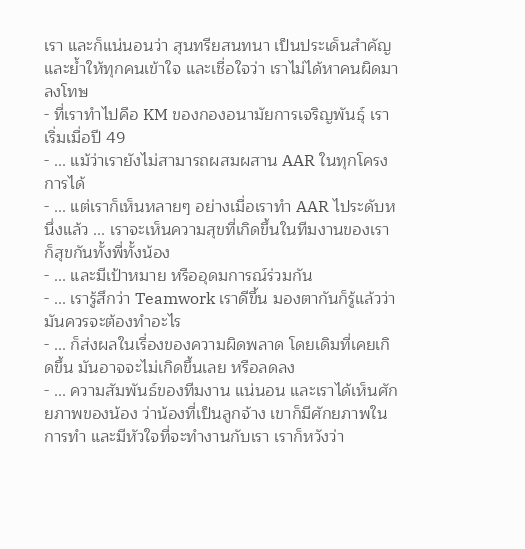เรา และก็แน่นอนว่า สุนทรียสนทนา เป็นประเด็นสำคัญ และย้ำให้ทุกคนเข้าใจ และเชื่อใจว่า เราไม่ได้หาคนผิดมาลงโทษ
- ที่เราทำไปคือ KM ของกองอนามัยการเจริญพันธุ์ เราเริ่มเมื่อปี 49
- ... แม้ว่าเรายังไม่สามารถผสมผสาน AAR ในทุกโครงการได้
- ... แต่เราก็เห็นหลายๆ อย่างเมื่อเราทำ AAR ไประดับหนึ่งแล้ว ... เราจะเห็นความสุขที่เกิดขึ้นในทีมงานของเรา ก็สุขกันทั้งพี่ทั้งน้อง
- ... และมีเป้าหมาย หรืออุดมการณ์ร่วมกัน
- ... เรารู้สึกว่า Teamwork เราดีขึ้น มองตากันก็รู้แล้วว่า มันควรจะต้องทำอะไร
- ... ก็ส่งผลในเรื่องของความผิดพลาด โดยเดิมที่เคยเกิดขึ้น มันอาจจะไม่เกิดขึ้นเลย หรือลดลง
- ... ความสัมพันธ์ของทีมงาน แน่นอน และเราได้เห็นศักยภาพของน้อง ว่าน้องที่เป็นลูกจ้าง เขาก็มีศักยภาพในการทำ และมีหัวใจที่จะทำงานกับเรา เราก็หวังว่า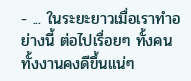- ... ในระยะยาวเมื่อเราทำอย่างนี้ ต่อไปเรื่อยๆ ทั้งคนทั้งงานคงดีขึ้นแน่ๆ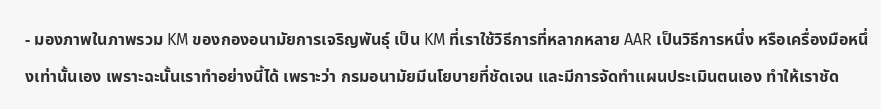- มองภาพในภาพรวม KM ของกองอนามัยการเจริญพันธุ์ เป็น KM ที่เราใช้วิธีการที่หลากหลาย AAR เป็นวิธีการหนึ่ง หรือเครื่องมือหนึ่งเท่านั้นเอง เพราะฉะนั้นเราทำอย่างนี้ได้ เพราะว่า กรมอนามัยมีนโยบายที่ชัดเจน และมีการจัดทำแผนประเมินตนเอง ทำให้เราชัด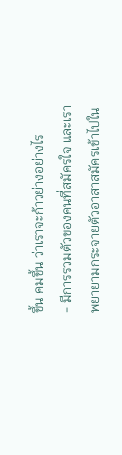ขึ้น คมขึ้น ว่าเราจะก้าวย่างอย่างไร
- มีการรวมตัวของคนที่สมัครใจ และเราพยายามกระจายตัวอาสาสมัครเข้าไปใน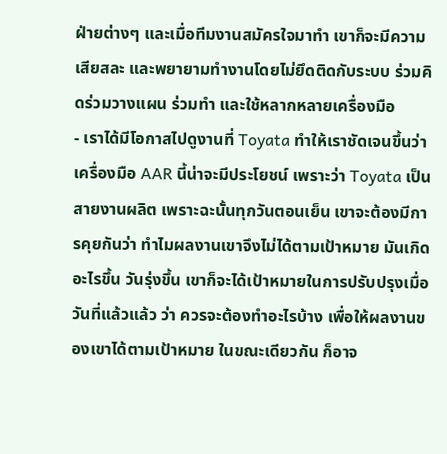ฝ่ายต่างๆ และเมื่อทีมงานสมัครใจมาทำ เขาก็จะมีความเสียสละ และพยายามทำงานโดยไม่ยึดติดกับระบบ ร่วมคิดร่วมวางแผน ร่วมทำ และใช้หลากหลายเครื่องมือ
- เราได้มีโอกาสไปดูงานที่ Toyata ทำให้เราชัดเจนขึ้นว่า เครื่องมือ AAR นี้น่าจะมีประโยชน์ เพราะว่า Toyata เป็นสายงานผลิต เพราะฉะนั้นทุกวันตอนเย็น เขาจะต้องมีการคุยกันว่า ทำไมผลงานเขาจึงไม่ได้ตามเป้าหมาย มันเกิดอะไรขึ้น วันรุ่งขึ้น เขาก็จะได้เป้าหมายในการปรับปรุงเมื่อวันที่แล้วแล้ว ว่า ควรจะต้องทำอะไรบ้าง เพื่อให้ผลงานของเขาได้ตามเป้าหมาย ในขณะเดียวกัน ก็อาจ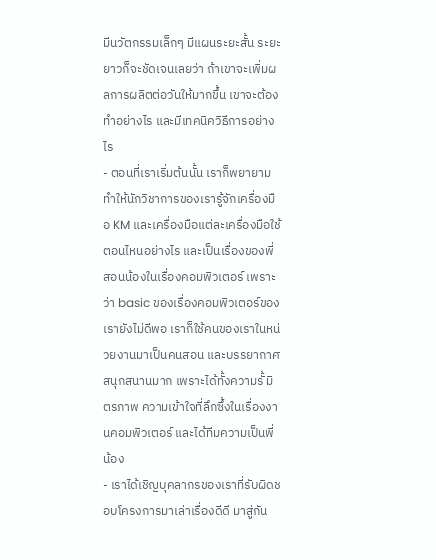มีนวัตกรรมเล็กๆ มีแผนระยะสั้น ระยะยาวก็จะชัดเจนเลยว่า ถ้าเขาจะเพิ่มผลการผลิตต่อวันให้มากขึ้น เขาจะต้องทำอย่างไร และมีเทคนิควิธีการอย่างไร
- ตอนที่เราเริ่มต้นนั้น เราก็พยายามทำให้นักวิชาการของเรารู้จักเครื่องมือ KM และเครื่องมือแต่ละเครื่องมือใช้ตอนไหนอย่างไร และเป็นเรื่องของพี่สอนน้องในเรื่องคอมพิวเตอร์ เพราะว่า basic ของเรื่องคอมพิวเตอร์ของเรายังไม่ดีพอ เราก็ใช้คนของเราในหน่วยงานมาเป็นคนสอน และบรรยากาศสนุกสนานมาก เพราะได้ทั้งความรั้ มิตรภาพ ความเข้าใจที่ลึกซึ้งในเรื่องงานคอมพิวเตอร์ และได้ทีมความเป็นพี่น้อง
- เราได้เชิญบุคลากรของเราที่รับผิดชอบโครงการมาเล่าเรื่องดีดี มาสู่กัน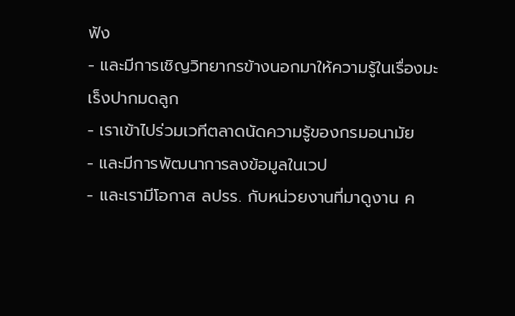ฟัง
- และมีการเชิญวิทยากรข้างนอกมาให้ความรู้ในเรื่องมะเร็งปากมดลูก
- เราเข้าไปร่วมเวทีตลาดนัดความรู้ของกรมอนามัย
- และมีการพัฒนาการลงข้อมูลในเวป
- และเรามีโอกาส ลปรร. กับหน่วยงานที่มาดูงาน ค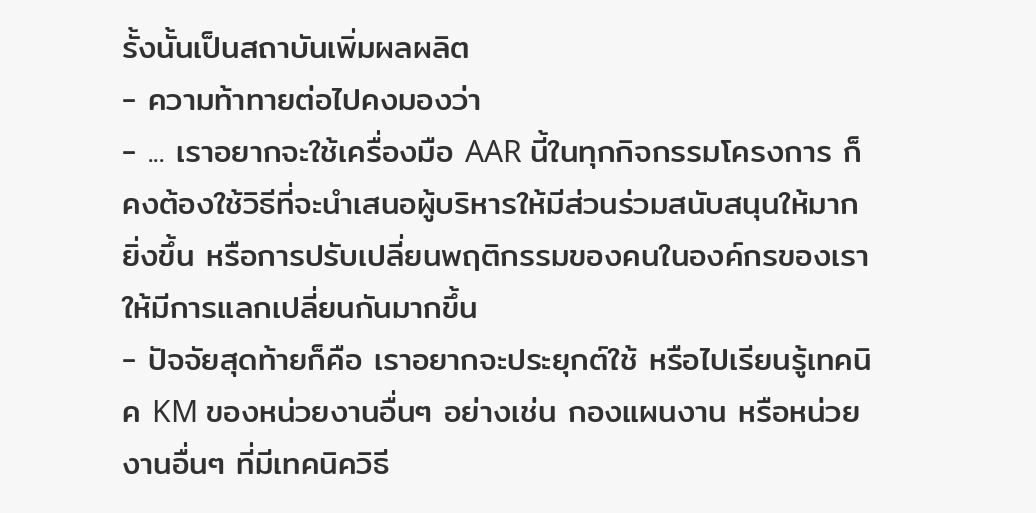รั้งนั้นเป็นสถาบันเพิ่มผลผลิต
- ความท้าทายต่อไปคงมองว่า
- ... เราอยากจะใช้เครื่องมือ AAR นี้ในทุกกิจกรรมโครงการ ก็คงต้องใช้วิธีที่จะนำเสนอผู้บริหารให้มีส่วนร่วมสนับสนุนให้มากยิ่งขึ้น หรือการปรับเปลี่ยนพฤติกรรมของคนในองค์กรของเราให้มีการแลกเปลี่ยนกันมากขึ้น
- ปัจจัยสุดท้ายก็คือ เราอยากจะประยุกต์ใช้ หรือไปเรียนรู้เทคนิค KM ของหน่วยงานอื่นๆ อย่างเช่น กองแผนงาน หรือหน่วยงานอื่นๆ ที่มีเทคนิควิธี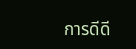การดีดี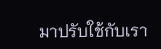มาปรับใช้กับเรา